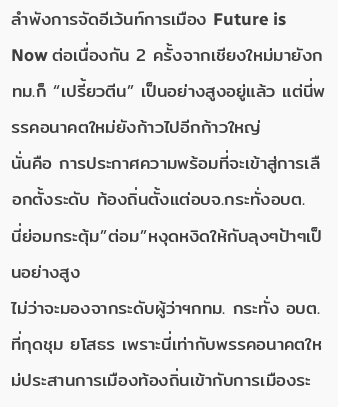ลำพังการจัดอีเว้นท์การเมือง Future is Now ต่อเนื่องกัน 2 ครั้งจากเชียงใหม่มายังกทม.ก็ “เปรี้ยวตีน” เป็นอย่างสูงอยู่แล้ว แต่นี่พรรคอนาคตใหม่ยังก้าวไปอีกก้าวใหญ่
นั่นคือ การประกาศความพร้อมที่จะเข้าสู่การเลือกตั้งระดับ ท้องถิ่นตั้งแต่อบจ.กระทั่งอบต.
นี่ย่อมกระตุ้ม”ต่อม”หงุดหงิดให้กับลุงๆป้าๆเป็นอย่างสูง
ไม่ว่าจะมองจากระดับผู้ว่าฯกทม. กระทั่ง อบต.ที่กุดชุม ยโสธร เพราะนี่เท่ากับพรรคอนาคตใหม่ประสานการเมืองท้องถิ่นเข้ากับการเมืองระ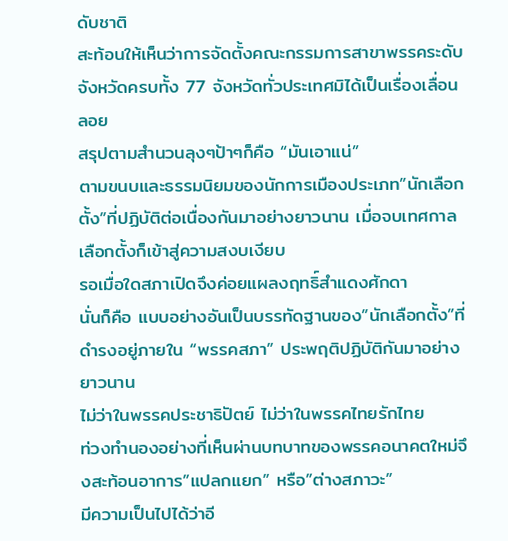ดับชาติ
สะท้อนให้เห็นว่าการจัดตั้งคณะกรรมการสาขาพรรคระดับจังหวัดครบทั้ง 77 จังหวัดทั่วประเทศมิได้เป็นเรื่องเลื่อนลอย
สรุปตามสำนวนลุงๆป้าๆก็คือ “มันเอาแน่”
ตามขนบและธรรมนิยมของนักการเมืองประเภท”นักเลือกตั้ง”ที่ปฏิบัติต่อเนื่องกันมาอย่างยาวนาน เมื่อจบเทศกาลเลือกตั้งก็เข้าสู่ความสงบเงียบ
รอเมื่อใดสภาเปิดจึงค่อยแผลงฤทธิ์สำแดงศักดา
นั่นก็คือ แบบอย่างอันเป็นบรรทัดฐานของ”นักเลือกตั้ง”ที่ดำรงอยู่ภายใน “พรรคสภา” ประพฤติปฏิบัติกันมาอย่างยาวนาน
ไม่ว่าในพรรคประชาธิปัตย์ ไม่ว่าในพรรคไทยรักไทย
ท่วงทำนองอย่างที่เห็นผ่านบทบาทของพรรคอนาคตใหม่จึงสะท้อนอาการ”แปลกแยก” หรือ”ต่างสภาวะ”
มีความเป็นไปได้ว่าอี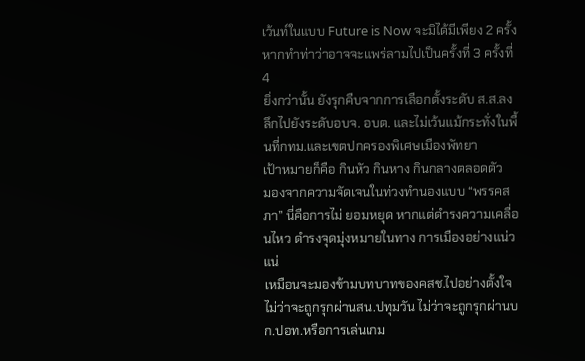เว้นท์ในแบบ Future is Now จะมิได้มีเพียง 2 ครั้ง หากทำท่าว่าอาจจะแพร่ลามไปเป็นครั้งที่ 3 ครั้งที่ 4
ยิ่งกว่านั้น ยังรุกคืบจากการเลือกตั้งระดับ ส.ส.ลงลึกไปยังระดับอบจ. อบต. และไม่เว้นแม้กระทั่งในพื้นที่กทม.และเขตปกครองพิเศษเมืองพัทยา
เป้าหมายก็คือ กินหัว กินหาง กินกลางตลอดตัว
มองจากความจัดเจนในท่วงทำนองแบบ “พรรคสภา” นี่คือการไม่ ยอมหยุด หากแต่ดำรงความเคลื่อนไหว ดำรงจุดมุ่งหมายในทาง การเมืองอย่างแน่วแน่
เหมือนจะมองข้ามบทบาทของคสช.ไปอย่างตั้งใจ
ไม่ว่าจะถูกรุกผ่านสน.ปทุมวัน ไม่ว่าจะถูกรุกผ่านบก.ปอท.หรือการเล่นเกม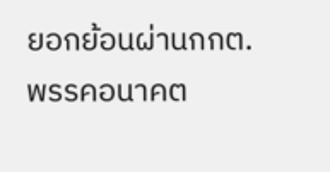ยอกย้อนผ่านกกต.
พรรคอนาคต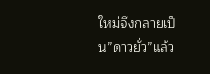ใหม่จึงกลายเป็น”ดาวยั่ว”แล้ว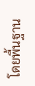โดยพื้นฐาน